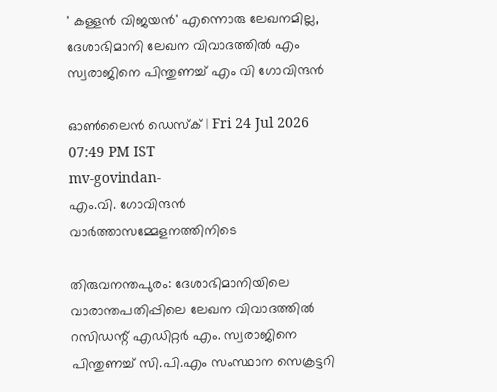' കള്ളൻ വിജയൻ' എന്നൊരു ലേഖനമില്ല, ദേശാഭിമാനി ലേഖന വിവാദത്തിൽ എം സ്വരാജിനെ പിന്തുണച്ച് എം വി ഗോവിന്ദൻ

ഓൺലൈൻ ഡെസ്ക് | Fri 24 Jul 2026 07:49 PM IST
mv-govindan-
എം.വി. ഗോവിന്ദൻ വാർത്താസമ്മേളനത്തിനിടെ

തിരുവനന്തപുരം: ദേശാഭിമാനിയിലെ വാരാന്തപതിപ്പിലെ ലേഖന വിവാദത്തിൽ റസിഡന്റ് എഡിറ്റർ എം. സ്വരാജിനെ പിന്തുണച്ച് സി.പി.എം സംസ്ഥാന സെക്രട്ടറി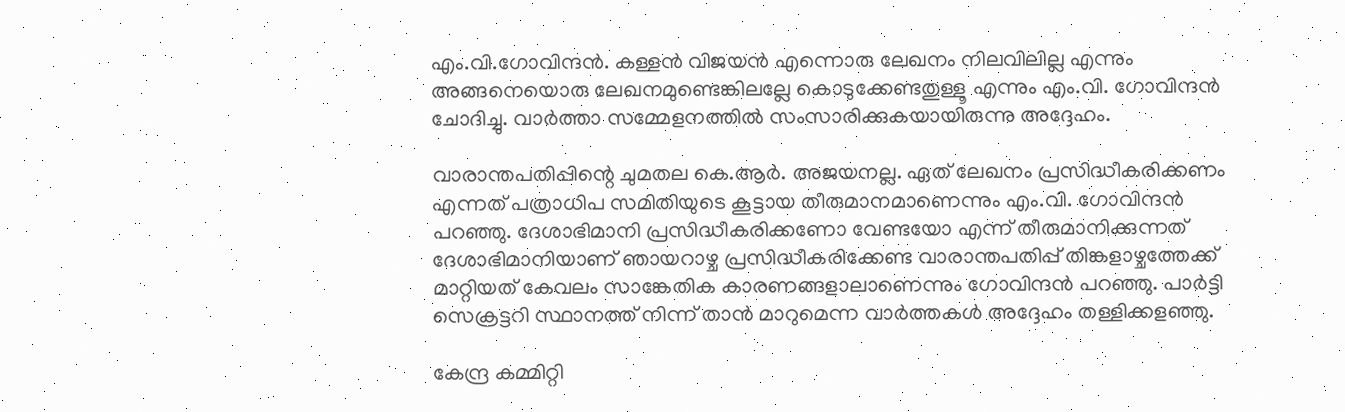എം.വി.ഗോവിന്ദൻ. കള്ളൻ വിജയൻ എന്നൊരു ലേഖനം നിലവിലില്ല എന്നും അങ്ങനെയൊരു ലേഖനമുണ്ടെങ്കിലല്ലേ കൊടുക്കേണ്ടതുള്ളൂ എന്നും എം.വി. ഗോവിന്ദൻ ചോദിച്ചു. വാർത്താ സമ്മേളനത്തിൽ സംസാരിക്കുകയായിരുന്നു അദ്ദേഹം.

വാരാന്തപതിപ്പിന്റെ ചുമതല കെ.ആർ. അജയനല്ല. ഏത് ലേഖനം പ്രസിദ്ധീകരിക്കണം എന്നത് പത്രാധിപ സമിതിയുടെ കൂട്ടായ തീരുമാനമാണെന്നും എം.വി. ഗോവിന്ദൻ പറഞ്ഞു. ദേശാഭിമാനി പ്രസിദ്ധീകരിക്കണോ വേണ്ടയോ എന്ന് തീരുമാനിക്കുന്നത് ദേശാഭിമാനിയാണ് ഞായറാഴ്ച പ്രസിദ്ധീകരിക്കേണ്ട വാരാന്തപതിപ്പ് തിങ്കളാഴ്ചത്തേക്ക് മാറ്റിയത് കേവലം സാങ്കേതിക കാരണങ്ങളാലാണെന്നും ഗോവിന്ദൻ പറഞ്ഞു. പാർട്ടി സെക്രട്ടറി സ്ഥാനത്ത് നിന്ന് താൻ മാറുമെന്ന വാർത്തകൾ അദ്ദേഹം തള്ളിക്കളഞ്ഞു.

കേന്ദ്ര കമ്മിറ്റി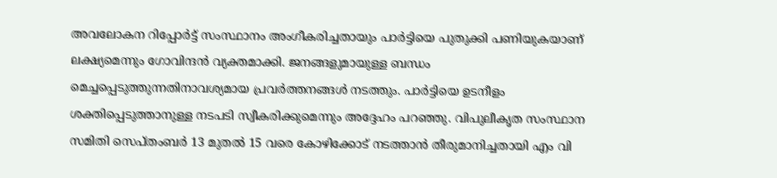അവലോകന റിപ്പോർട്ട് സംസ്ഥാനം അംഗീകരിച്ചതായും പാർട്ടിയെ പുതുക്കി പണിയുകയാണ് ലക്ഷ്യമെന്നും ഗോവിന്ദൻ വ്യക്തമാക്കി. ജനങ്ങളുമായുള്ള ബന്ധം മെച്ചപ്പെടുത്തുന്നതിനാവശ്യമായ പ്രവർത്തനങ്ങൾ നടത്തും. പാർട്ടിയെ ഉടനീളം ശക്തിപ്പെടുത്താനുള്ള നടപടി സ്വീകരിക്കുമെന്നും അദ്ദേഹം പറഞ്ഞു. വിപുലീകൃത സംസ്ഥാന സമിതി സെപ്തംബർ 13 മുതൽ 15 വരെ കോഴിക്കോട് നടത്താൻ തീരുമാനിച്ചതായി എം വി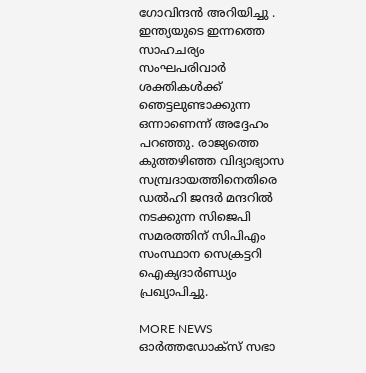ഗോവിന്ദൻ അറിയിച്ചു . ഇന്ത്യയുടെ ഇന്നത്തെ സാഹചര്യം സംഘപരിവാർ ശക്തികൾക്ക് ഞെട്ടലുണ്ടാക്കുന്ന ഒന്നാണെന്ന് അദ്ദേഹം പറഞ്ഞു. രാജ്യത്തെ കുത്തഴിഞ്ഞ വിദ്യാഭ്യാസ സമ്പ്രദായത്തിനെതിരെ ഡൽഹി ജന്ദർ മന്ദറിൽ നടക്കുന്ന സിജെപി സമരത്തിന് സിപിഎം സംസ്ഥാന സെക്രട്ടറി ഐക്യദാർണ്ഡ്യം പ്രഖ്യാപിച്ചു.

MORE NEWS
ഓർത്തഡോക്‌സ് സഭാ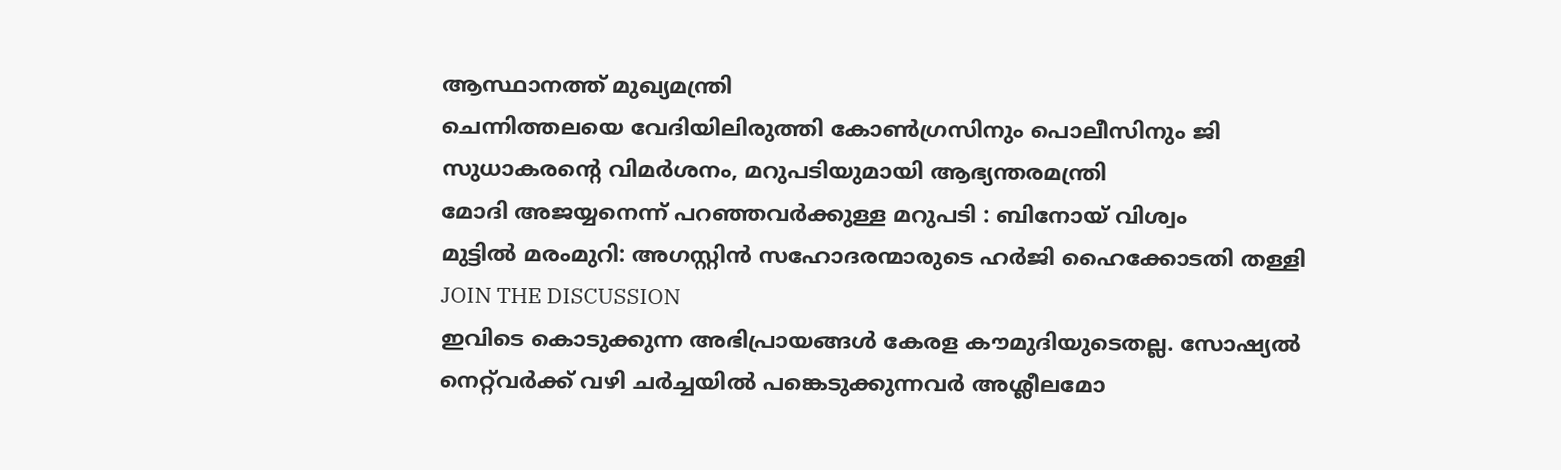ആസ്ഥാനത്ത് മുഖ്യമന്ത്രി
ചെന്നിത്തലയെ വേദിയിലിരുത്തി കോൺഗ്രസിനും പൊലീസിനും ജി സുധാകരന്റെ വിമർശനം, മറുപടിയുമായി ആഭ്യന്തരമന്ത്രി
മോദി അജയ്യനെന്ന് പറഞ്ഞവർക്കുള്ള മറുപടി : ബിനോയ് വിശ്വം
മുട്ടിൽ മരംമുറി: അഗസ്റ്റിൻ സഹോദരന്മാരുടെ ഹർജി ഹൈക്കോടതി തള്ളി
JOIN THE DISCUSSION
ഇവിടെ കൊടുക്കുന്ന അഭിപ്രായങ്ങൾ കേരള കൗമുദിയുടെതല്ല. സോഷ്യൽ നെറ്റ്‌വർക്ക് വഴി ചർച്ചയിൽ പങ്കെടുക്കുന്നവർ അശ്ലീലമോ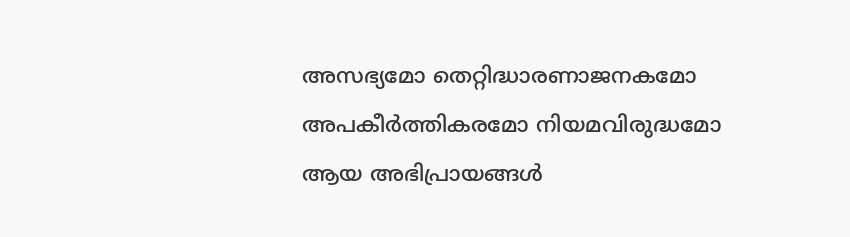അസഭ്യമോ തെറ്റിദ്ധാരണാജനകമോ അപകീർത്തികരമോ നിയമവിരുദ്ധമോ ആയ അഭിപ്രായങ്ങൾ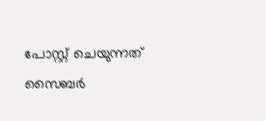പോസ്റ്റ്‌ ചെയുന്നത് സൈബർ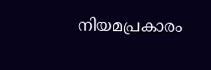നിയമപ്രകാരം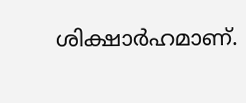ശിക്ഷാർഹമാണ്.